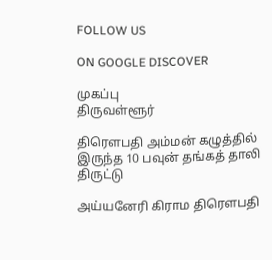FOLLOW US

ON GOOGLE DISCOVER

முகப்பு
திருவள்ளூர்

திரௌபதி அம்மன் கழுத்தில் இருந்த 10 பவுன் தங்கத் தாலி திருட்டு

அய்யனேரி கிராம திரௌபதி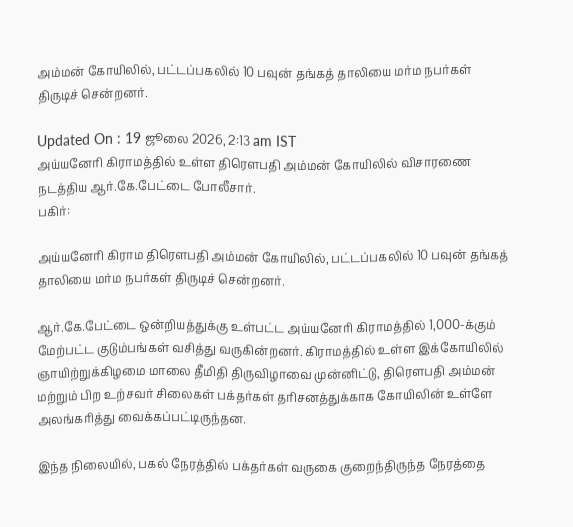அம்மன் கோயிலில், பட்டப்பகலில் 10 பவுன் தங்கத் தாலியை மர்ம நபர்கள் திருடிச் சென்றனர்.

Updated On : 19 ஜூலை 2026, 2:13 am IST
அய்யனேரி கிராமத்தில் உள்ள திரெளபதி அம்மன் கோயிலில் விசாரணை நடத்திய ஆர்.கே.பேட்டை போலீசார்.
பகிர்:

அய்யனேரி கிராம திரௌபதி அம்மன் கோயிலில், பட்டப்பகலில் 10 பவுன் தங்கத் தாலியை மர்ம நபர்கள் திருடிச் சென்றனர்.

ஆர்.கே.பேட்டை ஒன்றியத்துக்கு உள்பட்ட அய்யனேரி கிராமத்தில் 1,000-க்கும் மேற்பட்ட குடும்பங்கள் வசித்து வருகின்றனர். கிராமத்தில் உள்ள இக்கோயிலில் ஞாயிற்றுக்கிழமை மாலை தீமிதி திருவிழாவை முன்னிட்டு, திரௌபதி அம்மன் மற்றும் பிற உற்சவர் சிலைகள் பக்தர்கள் தரிசனத்துக்காக கோயிலின் உள்ளே அலங்கரித்து வைக்கப்பட்டிருந்தன.

இந்த நிலையில், பகல் நேரத்தில் பக்தர்கள் வருகை குறைந்திருந்த நேரத்தை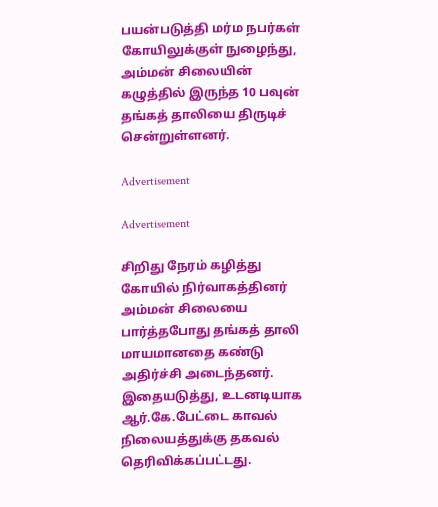பயன்படுத்தி மர்ம நபர்கள் கோயிலுக்குள் நுழைந்து, அம்மன் சிலையின் கழுத்தில் இருந்த 10 பவுன் தங்கத் தாலியை திருடிச் சென்றுள்ளனர்.

Advertisement

Advertisement

சிறிது நேரம் கழித்து கோயில் நிர்வாகத்தினர் அம்மன் சிலையை பார்த்தபோது தங்கத் தாலி மாயமானதை கண்டு அதிர்ச்சி அடைந்தனர். இதையடுத்து, உடனடியாக ஆர்.கே.பேட்டை காவல் நிலையத்துக்கு தகவல் தெரிவிக்கப்பட்டது.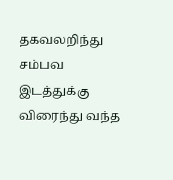தகவலறிந்து சம்பவ இடத்துக்கு விரைந்து வந்த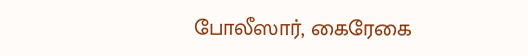போலீஸார், கைரேகை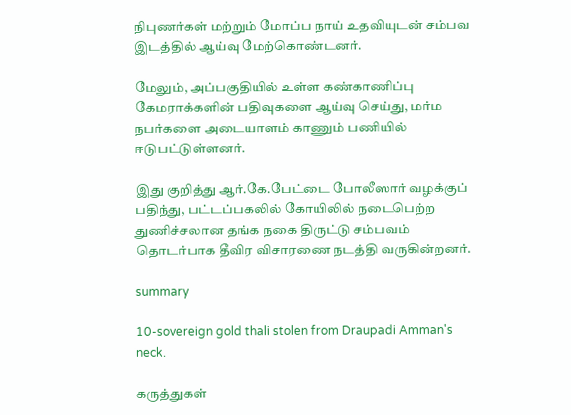நிபுணர்கள் மற்றும் மோப்ப நாய் உதவியுடன் சம்பவ இடத்தில் ஆய்வு மேற்கொண்டனர்.

மேலும், அப்பகுதியில் உள்ள கண்காணிப்பு கேமராக்களின் பதிவுகளை ஆய்வு செய்து, மர்ம நபர்களை அடையாளம் காணும் பணியில் ஈடுபட்டுள்ளனர்.

இது குறித்து ஆர்.கே.பேட்டை போலீஸார் வழக்குப் பதிந்து, பட்டப்பகலில் கோயிலில் நடைபெற்ற துணிச்சலான தங்க நகை திருட்டு சம்பவம் தொடர்பாக தீவிர விசாரணை நடத்தி வருகின்றனர்.

summary

10-sovereign gold thali stolen from Draupadi Amman's neck.

கருத்துகள்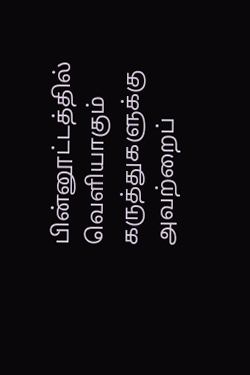பின்னூட்டத்தில் வெளியாகும் கருத்துகளுக்கு அவற்றைப்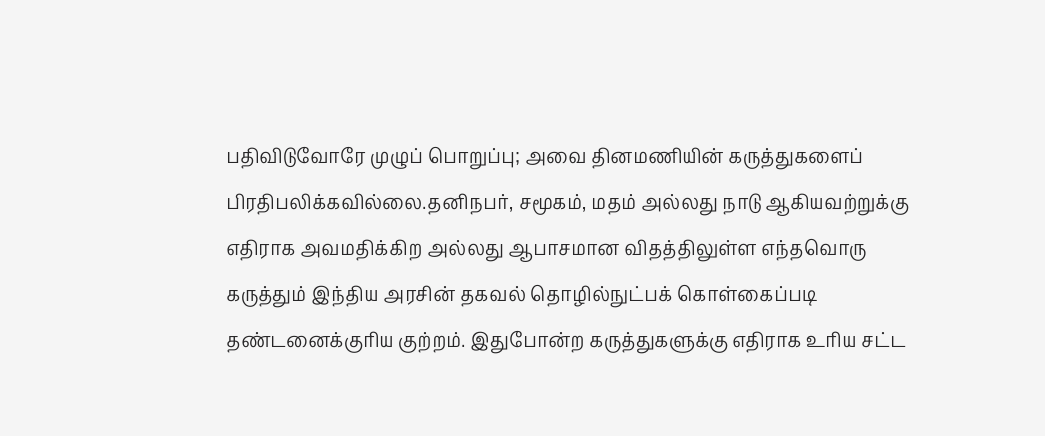பதிவிடுவோரே முழுப் பொறுப்பு; அவை தினமணியின் கருத்துகளைப் பிரதிபலிக்கவில்லை.தனிநபர், சமூகம், மதம் அல்லது நாடு ஆகியவற்றுக்கு எதிராக அவமதிக்கிற அல்லது ஆபாசமான விதத்திலுள்ள எந்தவொரு கருத்தும் இந்திய அரசின் தகவல் தொழில்நுட்பக் கொள்கைப்படி தண்டனைக்குரிய குற்றம். இதுபோன்ற கருத்துகளுக்கு எதிராக உரிய சட்ட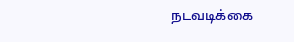நடவடிக்கை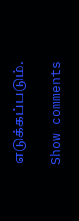எடுக்கப்படும்.

Show comments